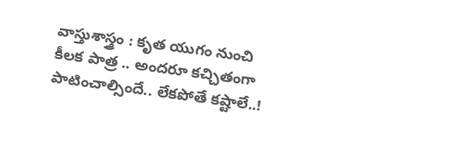వాస్తుశాస్త్రం : కృత యుగం నుంచి కీలక పాత్ర .. అందరూ కచ్చితంగా పాటించాల్సిందే.. లేకపోతే కష్టాలే..!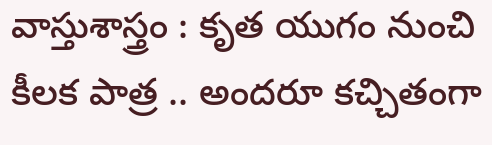వాస్తుశాస్త్రం : కృత యుగం నుంచి  కీలక పాత్ర .. అందరూ కచ్చితంగా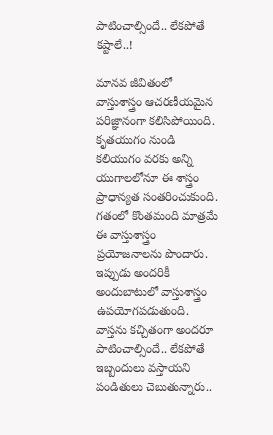పాటించాల్సిందే.. లేకపోతే కష్టాలే..!

మానవ జీవితంలో వాస్తుశాస్త్రం ఆచరణీయమైన పరిజ్ఞానంగా కలిసిపోయింది. కృతయుగం నుండి కలియుగం వరకు అన్ని యుగాలలోనూ ఈ శాస్త్రం ప్రాధాన్యత సంతరించుకుంది. గతంలో కొంతమంది మాత్రమే ఈ వాస్తుశాస్త్రం ప్రయోజనాలను పొందారు. ఇప్పుడు అందరికీ అందుబాటులో వాస్తుశాస్త్రం ఉపయోగపడుతుంది.  వాస్తను కచ్చితంగా అందరూ పాటించాల్సిందే.. లేకపోతే ఇబ్బందులు వస్తాయని పండితులు చెబుతున్నారు..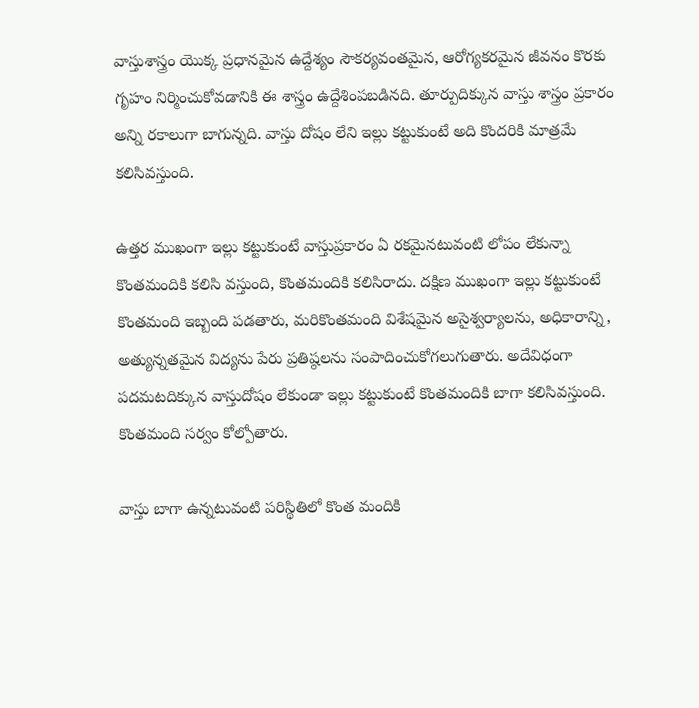వాస్తుశాస్త్రం యొక్క ప్రధానమైన ఉద్దేశ్యం సౌకర్యవంతమైన, ఆరోగ్యకరమైన జీవనం కొరకు గృహం నిర్మించుకోవడానికి ఈ శాస్త్రం ఉద్దేశింపబడినది. తూర్పుదిక్కున వాస్తు శాస్త్రం ప్రకారం అన్ని రకాలుగా బాగున్నది. వాస్తు దోషం లేని ఇల్లు కట్టుకుంటే అది కొందరికి మాత్రమే కలిసివస్తుంది.

ఉత్తర ముఖంగా ఇల్లు కట్టుకుంటే వాస్తుప్రకారం ఏ రకమైనటువంటి లోపం లేకున్నా కొంతమందికి కలిసి వస్తుంది, కొంతమందికి కలిసిరాదు. దక్షిణ ముఖంగా ఇల్లు కట్టుకుంటే కొంతమంది ఇబ్బంది పడతారు, మరికొంతమంది విశేషమైన అసైశ్వర్యాలను, అధికారాన్ని, అత్యున్నతమైన విద్యను పేరు ప్రతిష్ఠలను సంపాదించుకోగలుగుతారు. అదేవిధంగా పదమటదిక్కున వాస్తుదోషం లేకుండా ఇల్లు కట్టుకుంటే కొంతమందికి బాగా కలిసివస్తుంది. కొంతమంది సర్వం కోల్పోతారు.

వాస్తు బాగా ఉన్నటువంటి పరిస్థితిలో కొంత మందికి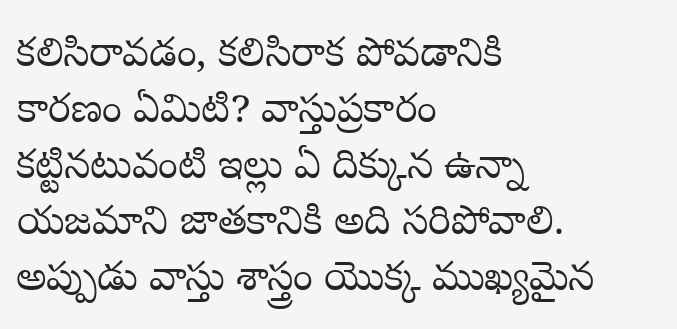కలిసిరావడం, కలిసిరాక పోవడానికి కారణం ఏమిటి? వాస్తుప్రకారం కట్టినటువంటి ఇల్లు ఏ దిక్కున ఉన్నా యజమాని జాతకానికి అది సరిపోవాలి. అప్పుడు వాస్తు శాస్త్రం యొక్క ముఖ్యమైన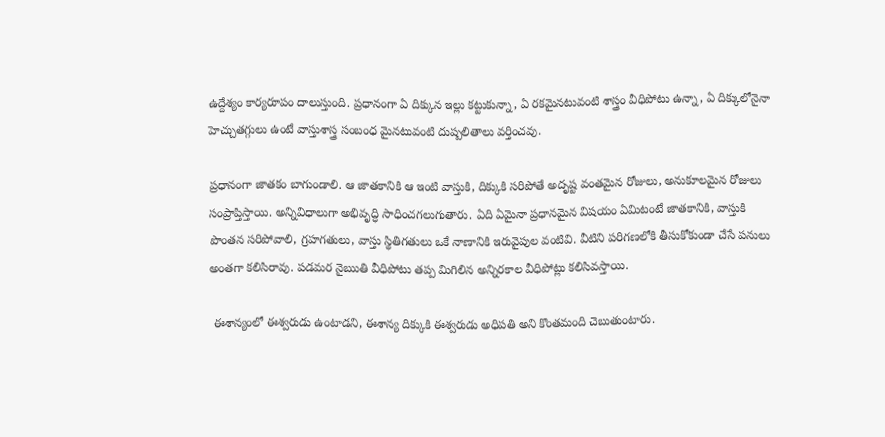ఉద్దేశ్యం కార్యరూపం దాలుస్తుంది. ప్రధానంగా ఏ దిక్కున ఇల్లు కట్టుకున్నా, ఏ రకమైనటువంటి శాస్త్రం వీధిపోటు ఉన్నా, ఏ దిక్కులోనైనా హెచ్చుతగ్గులు ఉంటే వాస్తుశాస్త్ర సంబంధ మైనటువంటి దుష్పలితాలు వర్తించవు.

ప్రధానంగా జాతకం బాగుండాలి. ఆ జాతకానికి ఆ ఇంటి వాస్తుకి, దిక్కుకి సరిపోతే అదృష్ట వంతమైన రోజులు, అనుకూలమైన రోజులు సంప్రాప్తిస్తాయి. అన్నివిధాలుగా అభివృద్ధి సాధించగలుగుతారు. ఏది ఏమైనా ప్రధానమైన విషయం ఏమిటంటే జాతకానికి, వాస్తుకి పొంతన సరిపోవాలి, గ్రహగతులు, వాస్తు స్థితిగతులు ఒకే నాణానికి ఇరువైపుల వంటివి. వీటిని పరిగణలోకి తీసుకోకుండా చేసే పనులు అంతగా కలిసిరావు. పడమర నైఋతి వీధిపోటు తప్ప మిగిలిన అన్నిరకాల వీధిపోట్లు కలిసివస్తాయి.

 ఈశాన్యంలో ఈశ్వరుడు ఉంటాడని, ఈశాన్య దిక్కుకి ఈశ్వరుడు అధిపతి అని కొంతమంది చెబుతుంటారు.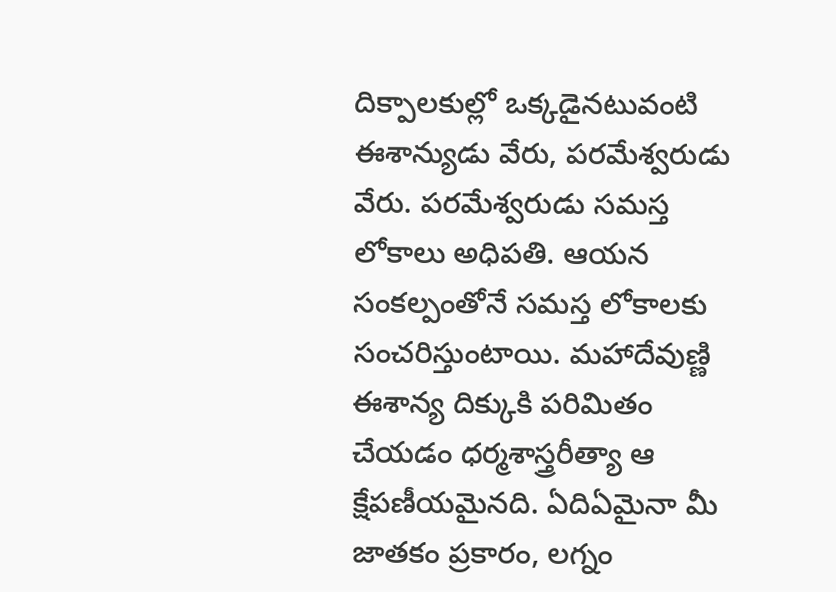దిక్పాలకుల్లో ఒక్కడైనటువంటి ఈశాన్యుడు వేరు, పరమేశ్వరుడు వేరు. పరమేశ్వరుడు సమస్త లోకాలు అధిపతి. ఆయన సంకల్పంతోనే సమస్త లోకాలకు సంచరిస్తుంటాయి. మహాదేవుణ్ణి ఈశాన్య దిక్కుకి పరిమితం చేయడం ధర్మశాస్త్రరీత్యా ఆ క్షేపణీయమైనది. ఏదిఏమైనా మీ జాతకం ప్రకారం, లగ్నం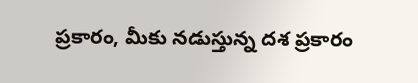ప్రకారం, మీకు నడుస్తున్న దశ ప్రకారం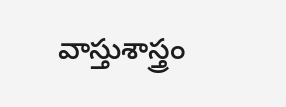వాస్తుశాస్త్రం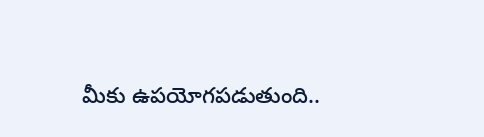మీకు ఉపయోగపడుతుంది..